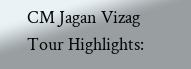CM Jagan Vizag Tour Highlights: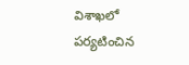విశాఖలో పర్యటించిన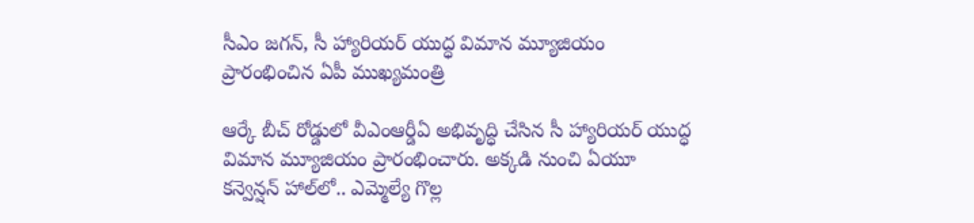సీఎం జగన్, సీ హ్యారియర్‌ యుద్ధ విమాన మ్యూజియం ప్రారంభించిన ఏపీ ముఖ్యమంత్రి

ఆర్కే బీచ్‌ రోడ్డులో వీఎంఆర్డీఏ అభివృద్ధి చేసిన సీ హ్యారియర్‌ యుద్ధ విమాన మ్యూజియం ప్రారంభించారు. అక్కడి నుంచి ఏయూ కన్వెన్షన్‌ హాల్‌లో.. ఎమ్మెల్యే గొల్ల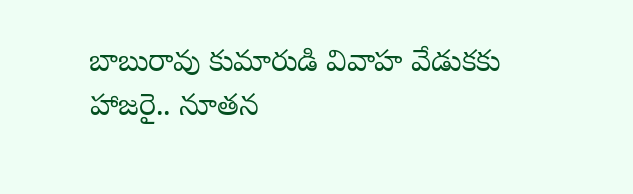బాబురావు కుమారుడి వివాహ వేడుకకు హాజరై.. నూతన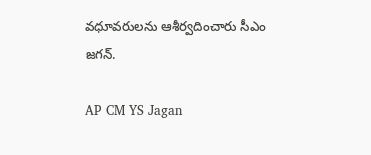వధూవరులను ఆశీర్వదించారు సీఎం జగన్‌.

AP CM YS Jagan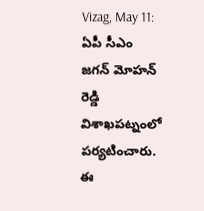Vizag, May 11: ఏపీ సీఎం జగన్ మోహన్ రెడ్డి విశాఖపట్నంలో పర్యటించారు. ఈ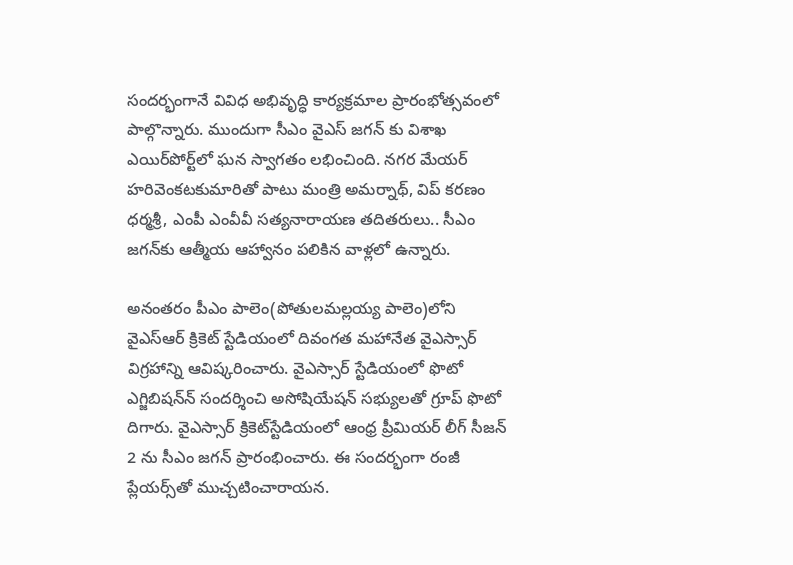సందర్భంగానే వివిధ అభివృద్ధి కార్యక్రమాల ప్రారంభోత్సవంలో పాల్గొన్నారు. ముందుగా సీఎం వైఎస్‌ జగన్‌ కు విశాఖ ఎయిర్‌పోర్ట్‌లో ఘన స్వాగతం లభించింది. నగర మేయర్ హరివెంకటకుమారితో పాటు మంత్రి అమర్నాథ్‌, విప్ కరణం ధర్మశ్రీ, ఎంపీ ఎంవీవీ సత్యనారాయణ తదితరులు.. సీఎం జగన్‌కు ఆత్మీయ ఆహ్వానం పలికిన వాళ్లలో ఉన్నారు.

అనంతరం పీఎం పాలెం(పోతులమల్లయ్య పాలెం)లోని వైఎస్‌ఆర్‌ క్రికెట్‌ స్టేడియంలో దివంగత మహానేత వైఎస్సార్‌ విగ్రహాన్ని ఆవిష్కరించారు. వైఎస్సార్‌ స్టేడియంలో ఫొటో ఎగ్జిబిషన్‌న్‌ సందర్శించి అసోషియేషన్‌ సభ్యులతో గ్రూప్‌ ఫొటో దిగారు. వైఎస్సార్‌ క్రికెట్‌స్టేడియంలో ఆంధ్ర ప్రీమియర్‌ లీగ్‌ సీజన్‌ 2 ను సీఎం జగన్‌ ప్రారంభించారు. ఈ సందర్భంగా రంజీ ప్లేయర్స్‌తో ముచ్చటించారాయన.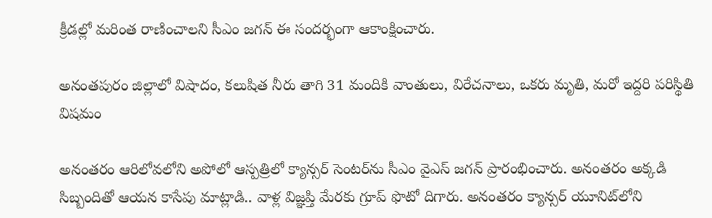క్రీడల్లో మరింత రాణించాలని సీఎం జగన్‌ ఈ సందర్భంగా ఆకాంక్షించారు.

అనంతపురం జిల్లాలో విషాదం, కలుషిత నీరు తాగి 31 మందికి వాంతులు, విరేచనాలు, ఒకరు మృతి, మరో ఇద్దరి పరిస్థితి విషమం

అనంతరం ఆరిలోవలోని అపోలో ఆస్పత్రిలో క్యాన్సర్‌ సెంటర్‌ను సీఎం వైఎస్‌ జగన్‌ ప్రారంభించారు. అనంతరం అక్కడి సిబ్బందితో ఆయన కాసేపు మాట్లాడి.. వాళ్ల విజ్ఞప్తి మేరకు గ్రూప్‌ ఫొటో దిగారు. అనంతరం క్యాన్సర్‌ యూనిట్‌లోని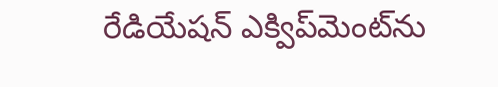రేడియేషన్‌ ఎక్విప్‌మెంట్‌ను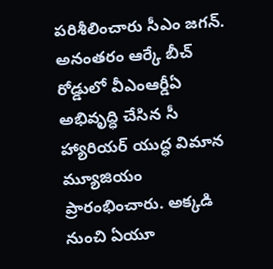పరిశీలించారు సీఎం జగన్‌. అనంతరం ఆర్కే బీచ్‌ రోడ్డులో వీఎంఆర్డీఏ అభివృద్ధి చేసిన సీ హ్యారియర్‌ యుద్ధ విమాన మ్యూజియం ప్రారంభించారు. అక్కడి నుంచి ఏయూ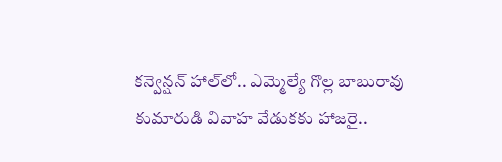కన్వెన్షన్‌ హాల్‌లో.. ఎమ్మెల్యే గొల్ల బాబురావు కుమారుడి వివాహ వేడుకకు హాజరై..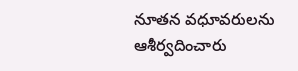నూతన వధూవరులను ఆశీర్వదించారు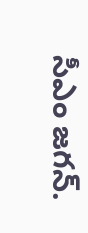సీఎం జగన్‌.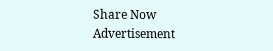Share Now
Advertisement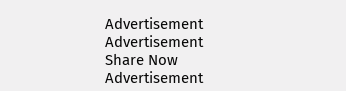Advertisement
Advertisement
Share Now
Advertisement